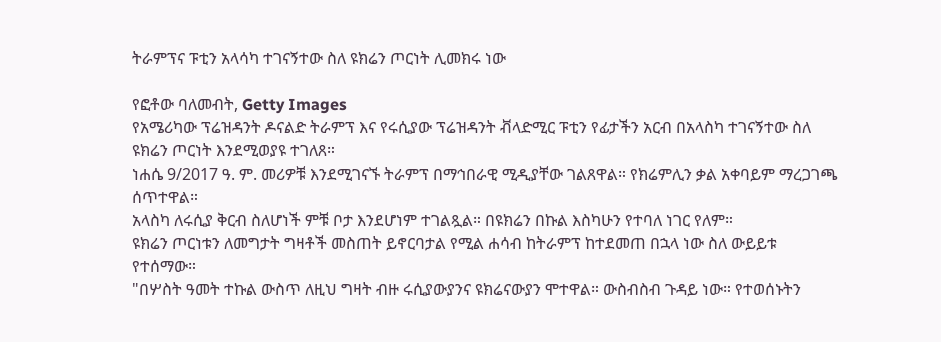ትራምፕና ፑቲን አላሳካ ተገናኝተው ስለ ዩክሬን ጦርነት ሊመክሩ ነው

የፎቶው ባለመብት, Getty Images
የአሜሪካው ፕሬዝዳንት ዶናልድ ትራምፕ እና የሩሲያው ፕሬዝዳንት ቭላድሚር ፑቲን የፊታችን አርብ በአላስካ ተገናኝተው ስለ ዩክሬን ጦርነት እንደሚወያዩ ተገለጸ።
ነሐሴ 9/2017 ዓ. ም. መሪዎቹ እንደሚገናኙ ትራምፕ በማኅበራዊ ሚዲያቸው ገልጸዋል። የክሬምሊን ቃል አቀባይም ማረጋገጫ ሰጥተዋል።
አላስካ ለሩሲያ ቅርብ ስለሆነች ምቹ ቦታ እንደሆነም ተገልጿል። በዩክሬን በኩል እስካሁን የተባለ ነገር የለም።
ዩክሬን ጦርነቱን ለመግታት ግዛቶች መስጠት ይኖርባታል የሚል ሐሳብ ከትራምፕ ከተደመጠ በኋላ ነው ስለ ውይይቱ የተሰማው።
"በሦስት ዓመት ተኩል ውስጥ ለዚህ ግዛት ብዙ ሩሲያውያንና ዩክሬናውያን ሞተዋል። ውስብስብ ጉዳይ ነው። የተወሰኑትን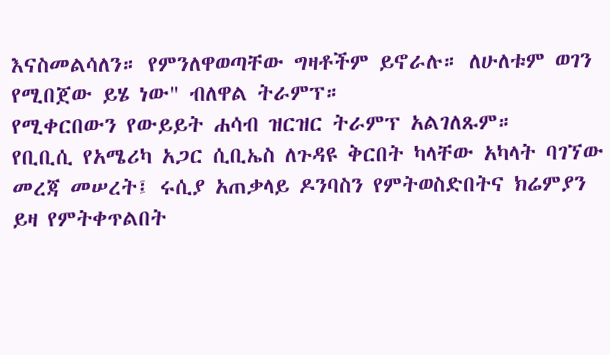እናስመልሳለን። የምንለዋወጣቸው ግዛቶችም ይኖራሉ። ለሁለቱም ወገን የሚበጀው ይሄ ነው" ብለዋል ትራምፕ።
የሚቀርበውን የውይይት ሐሳብ ዝርዝር ትራምፕ አልገለጹም።
የቢቢሲ የአሜሪካ አጋር ሲቢኤስ ለጉዳዩ ቅርበት ካላቸው አካላት ባገኘው መረጃ መሠረት፤ ሩሲያ አጠቃላይ ዶንባስን የምትወስድበትና ክሬምያን ይዛ የምትቀጥልበት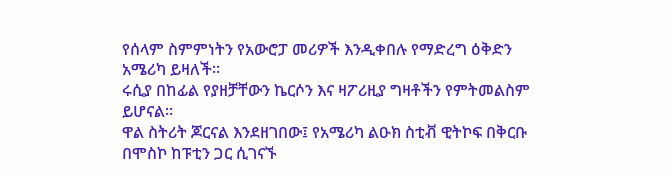የሰላም ስምምነትን የአውሮፓ መሪዎች እንዲቀበሉ የማድረግ ዕቅድን አሜሪካ ይዛለች።
ሩሲያ በከፊል የያዘቻቸውን ኬርሶን እና ዛፖሪዚያ ግዛቶችን የምትመልስም ይሆናል።
ዋል ስትሪት ጆርናል እንደዘገበው፤ የአሜሪካ ልዑክ ስቲቭ ዊትኮፍ በቅርቡ በሞስኮ ከፑቲን ጋር ሲገናኙ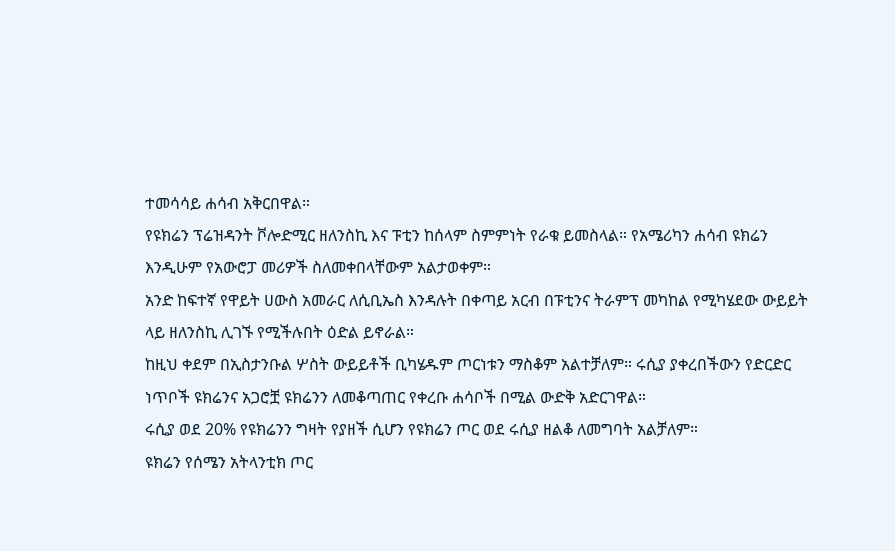ተመሳሳይ ሐሳብ አቅርበዋል።
የዩክሬን ፕሬዝዳንት ቮሎድሚር ዘለንስኪ እና ፑቲን ከሰላም ስምምነት የራቁ ይመስላል። የአሜሪካን ሐሳብ ዩክሬን እንዲሁም የአውሮፓ መሪዎች ስለመቀበላቸውም አልታወቀም።
አንድ ከፍተኛ የዋይት ሀውስ አመራር ለሲቢኤስ እንዳሉት በቀጣይ አርብ በፑቲንና ትራምፕ መካከል የሚካሄደው ውይይት ላይ ዘለንስኪ ሊገኙ የሚችሉበት ዕድል ይኖራል።
ከዚህ ቀደም በኢስታንቡል ሦስት ውይይቶች ቢካሄዱም ጦርነቱን ማስቆም አልተቻለም። ሩሲያ ያቀረበችውን የድርድር ነጥቦች ዩክሬንና አጋሮቿ ዩክሬንን ለመቆጣጠር የቀረቡ ሐሳቦች በሚል ውድቅ አድርገዋል።
ሩሲያ ወደ 20% የዩክሬንን ግዛት የያዘች ሲሆን የዩክሬን ጦር ወደ ሩሲያ ዘልቆ ለመግባት አልቻለም።
ዩክሬን የሰሜን አትላንቲክ ጦር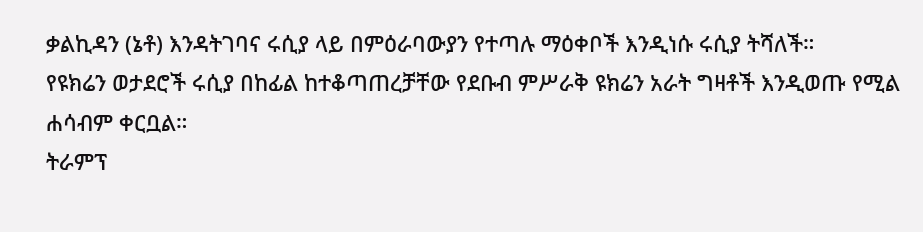ቃልኪዳን (ኔቶ) እንዳትገባና ሩሲያ ላይ በምዕራባውያን የተጣሉ ማዕቀቦች እንዲነሱ ሩሲያ ትሻለች።
የዩክሬን ወታደሮች ሩሲያ በከፊል ከተቆጣጠረቻቸው የደቡብ ምሥራቅ ዩክሬን አራት ግዛቶች እንዲወጡ የሚል ሐሳብም ቀርቧል።
ትራምፕ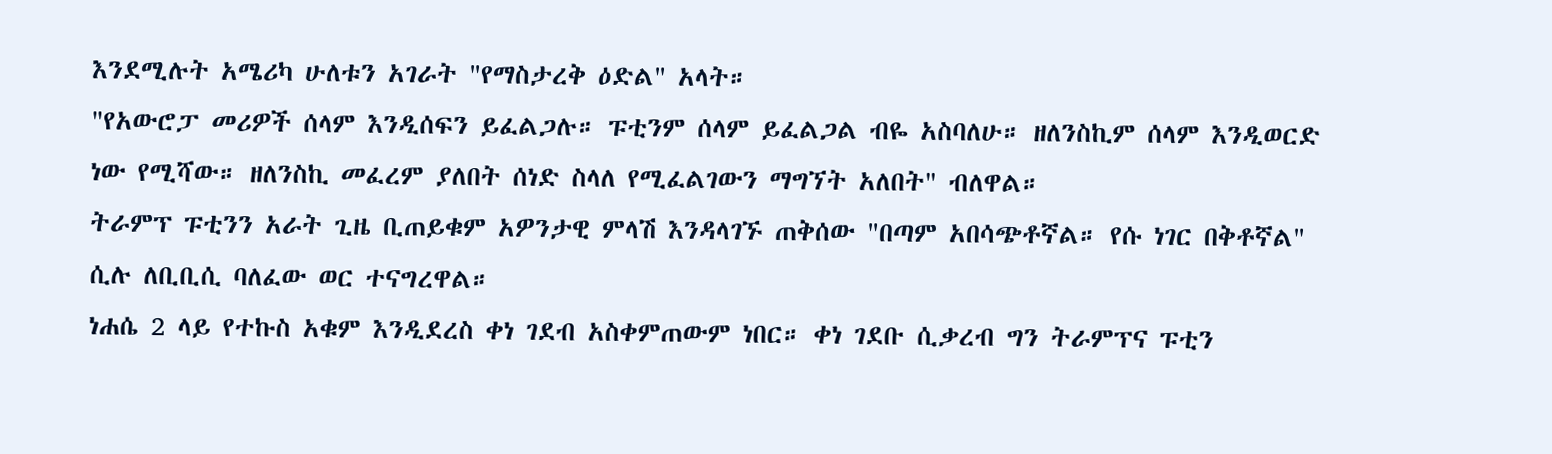እንደሚሉት አሜሪካ ሁለቱን አገራት "የማስታረቅ ዕድል" አላት።
"የአውሮፓ መሪዎች ሰላም እንዲሰፍን ይፈልጋሉ። ፑቲንም ሰላም ይፈልጋል ብዬ አስባለሁ። ዘለንስኪም ሰላም እንዲወርድ ነው የሚሻው። ዘለንስኪ መፈረም ያለበት ሰነድ ስላለ የሚፈልገውን ማግኘት አለበት" ብለዋል።
ትራምፕ ፑቲንን አራት ጊዜ ቢጠይቁም አዎንታዊ ምላሽ እንዳላገኙ ጠቅሰው "በጣም አበሳጭቶኛል። የሱ ነገር በቅቶኛል" ሲሉ ለቢቢሲ ባለፈው ወር ተናግረዋል።
ነሐሴ 2 ላይ የተኩስ አቁም እንዲደረስ ቀነ ገደብ አስቀምጠውም ነበር። ቀነ ገደቡ ሲቃረብ ግን ትራምፕና ፑቲን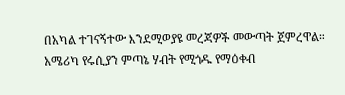በአካል ተገናኝተው እንደሚወያዩ መረጃዎች መውጣት ጀምረዋል።
አሜሪካ የሩሲያን ምጣኔ ሃብት የሚጎዱ የማዕቀብ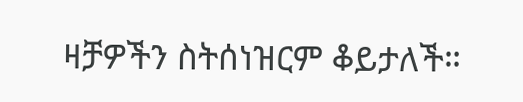ዛቻዎችን ስትሰነዝርም ቆይታለች።